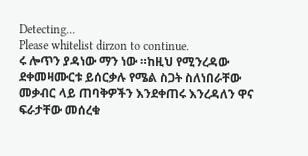Detecting...
Please whitelist dirzon to continue.
ሩ ሎጥን ያዳነው ማን ነው ።ከዚህ የሚንረዳው ደቀመዛሙርቱ ይሰርቃሉ የሜል ስጋት ስለነበራቸው መቃብር ላይ ጠባቅዎችን እንደቀጠሩ እንረዳለን ዋና ፍራታቸው መሰረቁ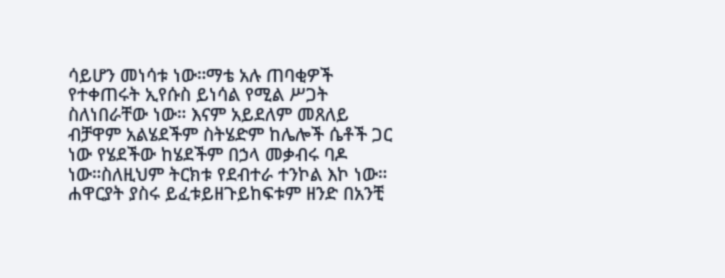ሳይሆን መነሳቱ ነው።ማቴ አሉ ጠባቂዎች የተቀጠሩት ኢየሱስ ይነሳል የሚል ሥጋት ስለነበራቸው ነው። እናም አይደለም መጸለይ ብቻዋም አልሄደችም ስትሄድም ከሌሎች ሴቶች ጋር ነው የሄደችው ከሄደችም በኃላ መቃብሩ ባዶ ነው።ስለዚህም ትርክቱ የደብተራ ተንኮል እኮ ነው። ሐዋርያት ያስሩ ይፈቱይዘጉይከፍቱም ዘንድ በአንቺ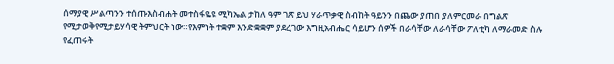ሰማያዊ ሥልጣንን ተሰጡእስብሐት መተስፋዬዩ ሚካኤል ታከለ ዓም ገጽ ይህ ሃራጥቃዊ ስብከት ዓይንን በጨው ያጠበ ያለምርመራ በግልጽ የሚታወቅየሚታይሃሳዊ ትምህርት ነው።የእምነት ተቋም እንድቋቋም ያደረገው እግዚአብሔር ሳይሆን ሰዎች በራሳቸው ለራሳቸው ፖለቲካ ለማራመድ ስሉ የፈጠሩት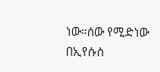ነው።ሰው የሚድነው በኢየሱስ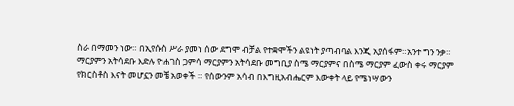ስራ በማመን ነው። በኢየሱስ ሥራ ያመነ ሰው ደግሞ ብቻል የተቋሞችን ልዩነት ያጣብባል እንጂ አያሰፋም።አንተ ግን ንቃ።
ማርያምን አትሳደቡ እድሉ ዮሐገስ ጋምሳ ማርያምን አትሳደቡ መግቢያ ስሜ ማርያምና በስሜ ማርያም ፈውስ ቀሩ ማርያም የክርስቶስ እናት መሆኗን መቼ አወቀች ። የሰውንም አሳብ በእግዚአብሔርም እውቀት ላይ የሜነሣውን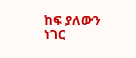ከፍ ያለውን ነገር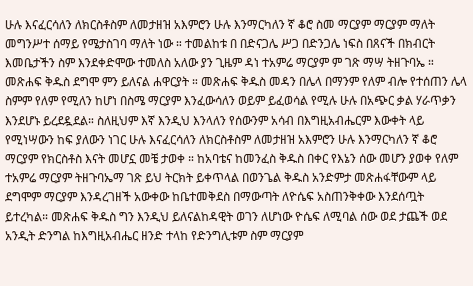ሁሉ እናፈርሳለን ለክርስቶስም ለመታዘዝ አእምሮን ሁሉ እንማርካለን ኛ ቆሮ ስመ ማርያም ማርያም ማለት መግንሥተ ሰማይ የሜታስገባ ማለት ነው ። ተመልከቱ በ በድናጋሌ ሥጋ በድንጋሌ ነፍስ በጸናች በክብርት እመቤታችን ስም እንደቀድሞው ተመለስ አለው ያን ጊዜም ዳነ ተአምሬ ማርያም ም ገጽ ማሣ ትዘጉባኤ ። መጽሐፍ ቅዱስ ደግሞ ምን ይለናል ሐዋርያት ። መጽሐፍ ቅዱስ መዳን በሌላ በማንም የለም ብሎ የተሰጠን ሌላ ስምም የለም የሚለን ከሆነ በስሜ ማርያም እንፈውሳለን ወይም ይፈወሳል የሚሉ ሁሉ በአጭር ቃል ሃራጥቃን እንደሆኑ ይረደዷደል። ስለዚህም እኛ እንዲህ እንላለን የሰውንም አሳብ በእግዚአብሔርም እውቀት ላይ የሚነሣውን ከፍ ያለውን ነገር ሁሉ እናፈርሳለን ለክርስቶስም ለመታዘዝ አእምሮን ሁሉ እንማርካለን ኛ ቆሮ ማርያም የክርስቶስ እናት መሆኗ መቼ ታወቀ ። ከአባቴና ከመንፈስ ቅዱስ በቀር የእኔን ሰው መሆን ያወቀ የለም ተአምሬ ማርያም ትዘጉባኤማ ገጽ ይህ ትርክት ይቀጥላል በወንጌል ቅዱስ አንድምታ መጽሐፋቸውም ላይ ደግሞም ማርያም እንዳረገዘች አውቀው ከቤተመቅደስ በማውጣት ለዮሴፍ አስጠንቅቀው እንደሰጧት ይተረካል። መጽሐፍ ቅዱስ ግን እንዲህ ይለናልከዳዊት ወገን ለሆነው ዮሴፍ ለሚባል ሰው ወደ ታጨች ወደ አንዲት ድንግል ከእግዚአብሔር ዘንድ ተላከ የድንግሊቱም ስም ማርያም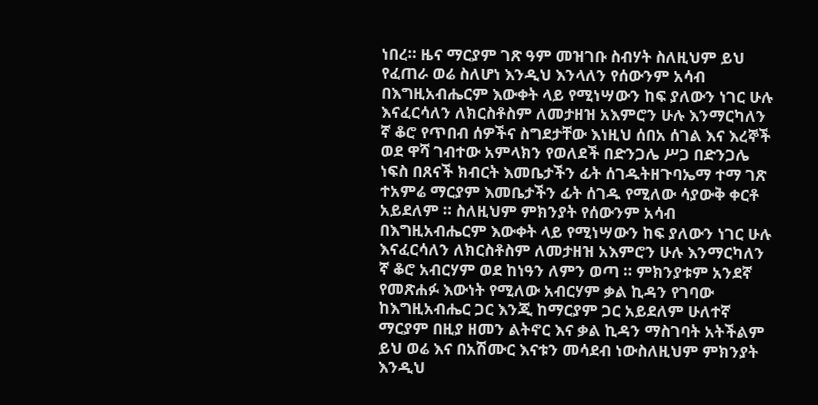ነበረ። ዜና ማርያም ገጽ ዓም መዝገቡ ስብሃት ስለዚህም ይህ የፈጠራ ወሬ ስለሆነ እንዲህ እንላለን የሰውንም አሳብ በእግዚአብሔርም እውቀት ላይ የሚነሣውን ከፍ ያለውን ነገር ሁሉ እናፈርሳለን ለክርስቶስም ለመታዘዝ አእምሮን ሁሉ እንማርካለን ኛ ቆሮ የጥበብ ሰዎችና ስግደታቸው እነዚህ ሰበአ ሰገል እና እረኞች ወደ ዋሻ ገብተው አምላክን የወለደች በድንጋሌ ሥጋ በድንጋሌ ነፍስ በጸናች ክብርት እመቤታችን ፊት ሰገዱትዘጉባኤማ ተማ ገጽ ተአምሬ ማርያም እመቤታችን ፊት ሰገዱ የሚለው ሳያውቅ ቀርቶ አይደለም ። ስለዚህም ምክንያት የሰውንም አሳብ በእግዚአብሔርም እውቀት ላይ የሚነሣውን ከፍ ያለውን ነገር ሁሉ እናፈርሳለን ለክርስቶስም ለመታዘዝ አእምሮን ሁሉ እንማርካለን ኛ ቆሮ አብርሃም ወደ ከነዓን ለምን ወጣ ። ምክንያቱም አንደኛ የመጽሐፉ እውነት የሚለው አብርሃም ቃል ኪዳን የገባው ከእግዚአብሔር ጋር እንጂ ከማርያም ጋር አይደለም ሁለተኛ ማርያም በዚያ ዘመን ልትኖር እና ቃል ኪዳን ማስገባት አትችልም ይህ ወሬ እና በአሽሙር እናቱን መሳደብ ነውስለዚህም ምክንያት እንዲህ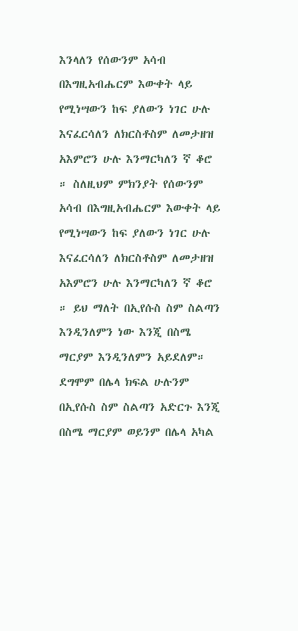እንላለን የሰውንም አሳብ በእግዚአብሔርም እውቀት ላይ የሚነሣውን ከፍ ያለውን ነገር ሁሉ እናፈርሳለን ለክርስቶስም ለመታዘዝ አእምሮን ሁሉ እንማርካለን ኛ ቆሮ ። ስለዚህም ምክንያት የሰውንም አሳብ በእግዚአብሔርም እውቀት ላይ የሚነሣውን ከፍ ያለውን ነገር ሁሉ እናፈርሳለን ለክርስቶስም ለመታዘዝ አእምሮን ሁሉ እንማርካለን ኛ ቆሮ ። ይህ ማለት በኢየሱስ ስም ስልጣን እንዲንለምን ነው እንጂ በስሜ ማርያም እንዲንለምን አይደለም። ደግሞም በሌላ ክፍል ሁሉንም በኢየሱስ ስም ስልጣን አድርጉ እንጂ በስሜ ማርያም ወይንም በሌላ አካል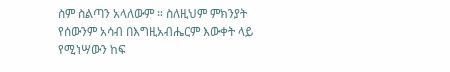ስም ስልጣን አላለውም ። ስለዚህም ምክንያት የሰውንም አሳብ በእግዚአብሔርም እውቀት ላይ የሚነሣውን ከፍ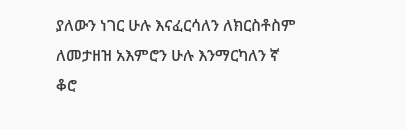ያለውን ነገር ሁሉ እናፈርሳለን ለክርስቶስም ለመታዘዝ አእምሮን ሁሉ እንማርካለን ኛ ቆሮ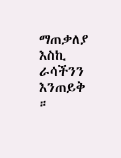ማጠቃለያ እስኪ ራሳችንን እንጠይቅ ።